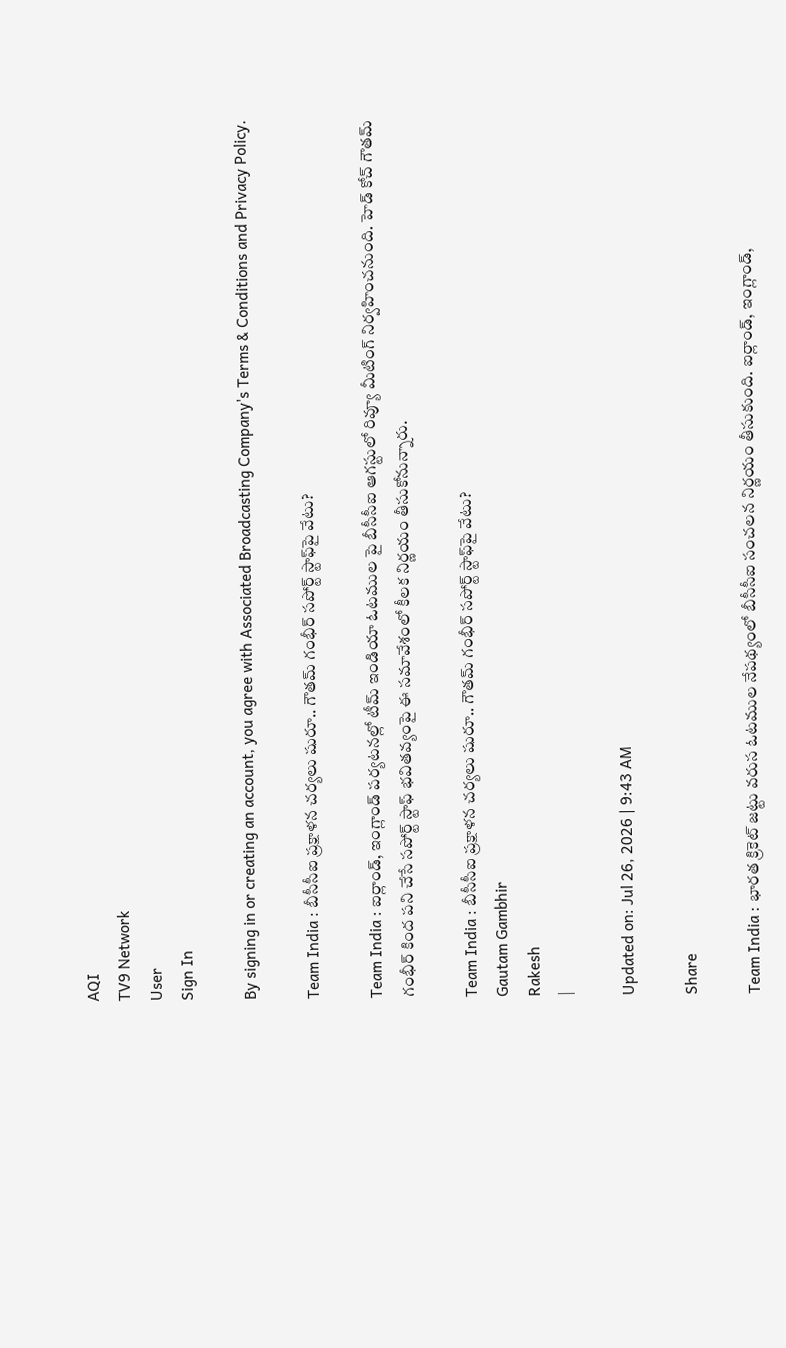AQI
TV9 Network
User
Sign In

By signing in or creating an account, you agree with Associated Broadcasting Company's Terms & Conditions and Privacy Policy.

Team India : బీసీసీఐ ప్రక్షాళన చర్యలు షురూ.. గౌతమ్ గంభీర్ సపోర్ట్ స్టాఫ్‌పై వేటు?

Team India : ఐర్లాండ్, ఇంగ్లాండ్ పర్యటనల్లో టీమ్ ఇండియా ఓటముల పై బీసీసీఐ ఆగస్టులో రివ్యూ మీటింగ్ నిర్వహించనుంది. హెడ్ కోచ్ గౌతమ్ గంభీర్ కింద పని చేసే సపోర్ట్ స్టాఫ్‌ భవితవ్యంపై ఈ సమావేశంలో కీలక నిర్ణయం తీసుకోనున్నారు.

Team India : బీసీసీఐ ప్రక్షాళన చర్యలు షురూ.. గౌతమ్ గంభీర్ సపోర్ట్ స్టాఫ్‌పై వేటు?
Gautam Gambhir
Rakesh
|

Updated on: Jul 26, 2026 | 9:43 AM

Share

Team India : భారత క్రికెట్ జట్టు వరుస ఓటముల నేపథ్యంలో బీసీసీఐ సంచలన నిర్ణయం తీసుకుంది. ఐర్లాండ్, ఇంగ్లాండ్,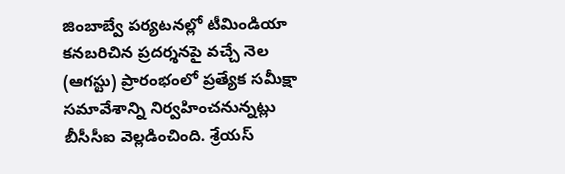జింబాబ్వే పర్యటనల్లో టీమిండియా కనబరిచిన ప్రదర్శనపై వచ్చే నెల (ఆగస్టు) ప్రారంభంలో ప్రత్యేక సమీక్షా సమావేశాన్ని నిర్వహించనున్నట్లు బీసీసీఐ వెల్లడించింది. శ్రేయస్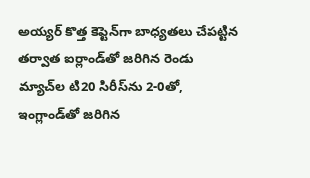అయ్యర్ కొత్త కెప్టెన్‌గా బాధ్యతలు చేపట్టిన తర్వాత ఐర్లాండ్‌తో జరిగిన రెండు మ్యాచ్‌ల టి20 సిరీస్‌ను 2-0తో, ఇంగ్లాండ్‌తో జరిగిన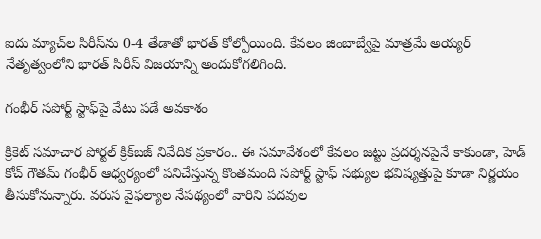ఐదు మ్యాచ్‌ల సిరీస్‌ను 0-4 తేడాతో భారత్ కోల్పోయింది. కేవలం జింబాబ్వేపై మాత్రమే అయ్యర్ నేతృత్వంలోని భారత్ సిరీస్ విజయాన్ని అందుకోగలిగింది.

గంభీర్ సపోర్ట్ స్టాఫ్‌పై వేటు పడే అవకాశం

క్రికెట్ సమాచార పోర్టల్ క్రిక్‌బజ్ నివేదిక ప్రకారం.. ఈ సమావేశంలో కేవలం జట్టు ప్రదర్శనపైనే కాకుండా, హెడ్ కోచ్ గౌతమ్ గంభీర్ ఆధ్వర్యంలో పనిచేస్తున్న కొంతమంది సపోర్ట్ స్టాఫ్ సభ్యుల భవిష్యత్తుపై కూడా నిర్ణయం తీసుకోనున్నారు. వరుస వైఫల్యాల నేపథ్యంలో వారిని పదవుల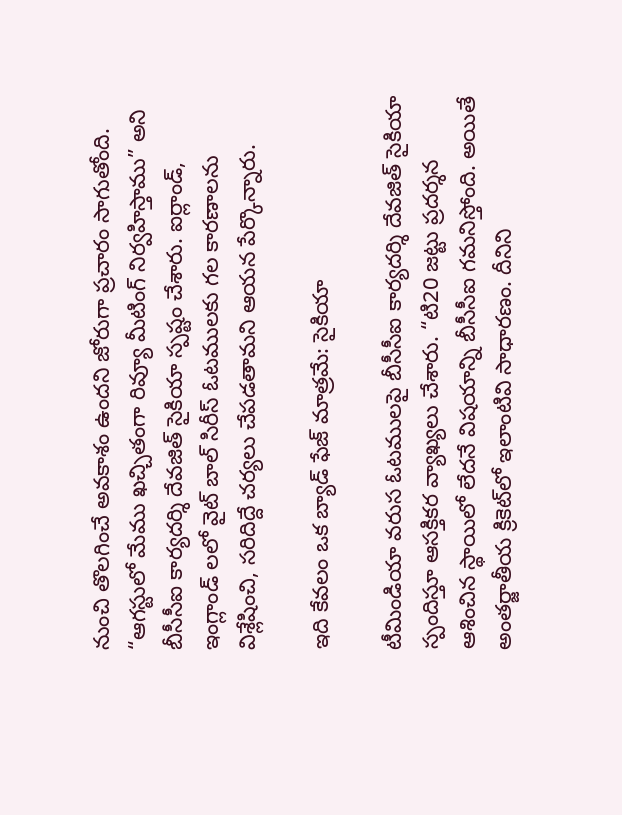నుంచి తొలగించే అవకాశం ఉందని జోరుగా ప్రచారం సాగుతోంది. “ఆగస్టులో మేము ఖచ్చితంగా రివ్యూ మీటింగ్ నిర్వహిస్తాము” అని బీసీసీఐ కార్యదర్శి దేవజిత్ సైకియా స్పష్టం చేశారు. ఐర్లాండ్, ఇంగ్లాండ్ లలో వైట్ బాల్ సిరీస్ ఓటములకు గల కారణాలను విశ్లేషించి, సరిదిద్దే చర్యలు చేపడతామని ఆయన పేర్కొన్నారు.

ఇది కేవలం ఒక బ్యాడ్ ఫేజ్ మాత్రమే: సైకియా

టీమిండియా వరుస ఓటములపై బీసీసీఐ కార్యదర్శి దేవజిత్ సైకియా స్పందిస్తూ ఆసక్తికర వ్యాఖ్యలు చేశారు. “టి20 జట్టు ప్రదర్శన ఆశించిన స్థాయిలో లేదనే విషయాన్ని బీసీసీఐ గమనిస్తోంది. అయితే అంతర్జాతీయ క్రికెట్‌లో ఇలాంటివి సాధారణం. దీనిని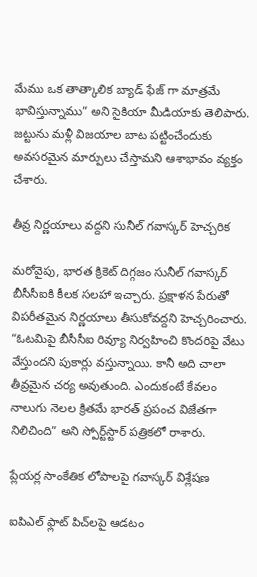మేము ఒక తాత్కాలిక బ్యాడ్ ఫేజ్ గా మాత్రమే భావిస్తున్నాము” అని సైకియా మీడియాకు తెలిపారు. జట్టును మళ్లీ విజయాల బాట పట్టించేందుకు అవసరమైన మార్పులు చేస్తామని ఆశాభావం వ్యక్తం చేశారు.

తీవ్ర నిర్ణయాలు వద్దని సునీల్ గవాస్కర్ హెచ్చరిక

మరోవైపు, భారత క్రికెట్ దిగ్గజం సునీల్ గవాస్కర్ బీసీసీఐకి కీలక సలహా ఇచ్చారు. ప్రక్షాళన పేరుతో విపరీతమైన నిర్ణయాలు తీసుకోవద్దని హెచ్చరించారు. “ఓటమిపై బీసీసీఐ రివ్యూ నిర్వహించి కొందరిపై వేటు వేస్తుందని పుకార్లు వస్తున్నాయి. కానీ అది చాలా తీవ్రమైన చర్య అవుతుంది. ఎందుకంటే కేవలం నాలుగు నెలల క్రితమే భారత్ ప్రపంచ విజేతగా నిలిచింది” అని స్పోర్ట్‌స్టార్ పత్రికలో రాశారు.

ప్లేయర్ల సాంకేతిక లోపాలపై గవాస్కర్ విశ్లేషణ

ఐపిఎల్ ఫ్లాట్ పిచ్‌లపై ఆడటం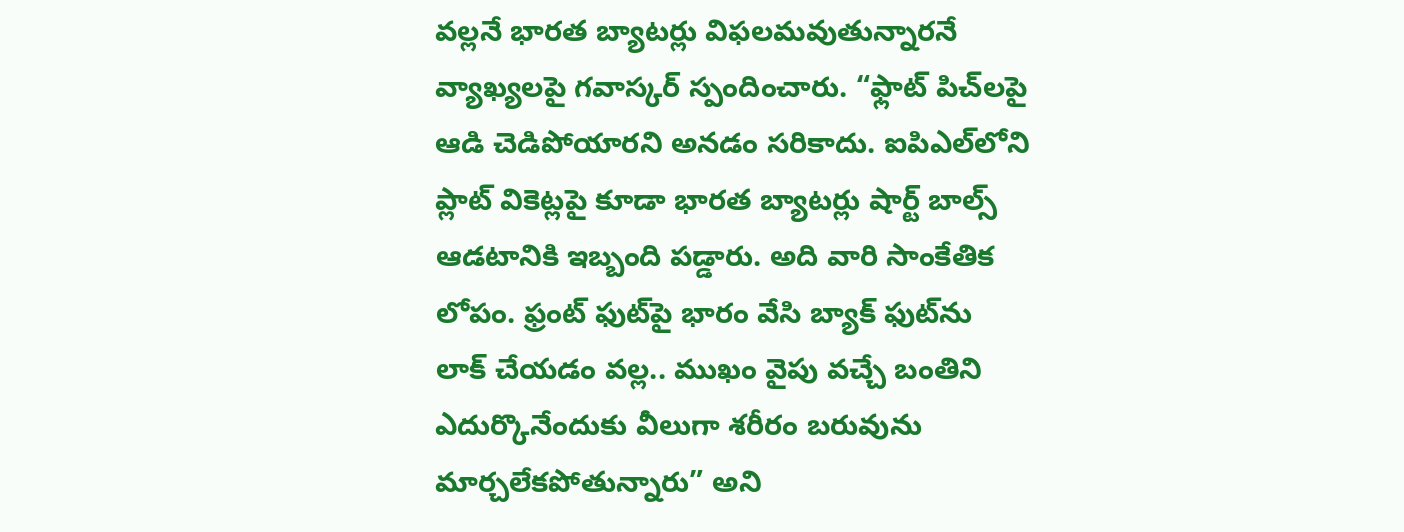వల్లనే భారత బ్యాటర్లు విఫలమవుతున్నారనే వ్యాఖ్యలపై గవాస్కర్ స్పందించారు. “ఫ్లాట్ పిచ్‌లపై ఆడి చెడిపోయారని అనడం సరికాదు. ఐపిఎల్‌లోని ప్లాట్ వికెట్లపై కూడా భారత బ్యాటర్లు షార్ట్ బాల్స్ ఆడటానికి ఇబ్బంది పడ్డారు. అది వారి సాంకేతిక లోపం. ఫ్రంట్ ఫుట్‌పై భారం వేసి బ్యాక్ ఫుట్‌ను లాక్ చేయడం వల్ల.. ముఖం వైపు వచ్చే బంతిని ఎదుర్కొనేందుకు వీలుగా శరీరం బరువును మార్చలేకపోతున్నారు” అని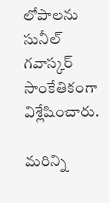లోపాలను సునీల్ గవాస్కర్ సాంకేతికంగా విశ్లేషించారు.

మరిన్ని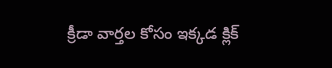క్రీడా వార్తల కోసం ఇక్కడ క్లిక్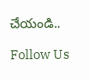చేయండి..

Follow Us